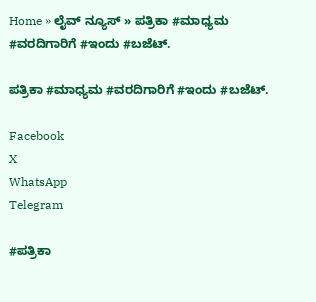Home » ಲೈವ್ ನ್ಯೂಸ್ » ಪತ್ರಿಕಾ #ಮಾಧ್ಯಮ #ವರದಿಗಾರಿಗೆ #ಇಂದು #ಬಜೆಟ್.

ಪತ್ರಿಕಾ #ಮಾಧ್ಯಮ #ವರದಿಗಾರಿಗೆ #ಇಂದು #ಬಜೆಟ್.

Facebook
X
WhatsApp
Telegram

#ಪತ್ರಿಕಾ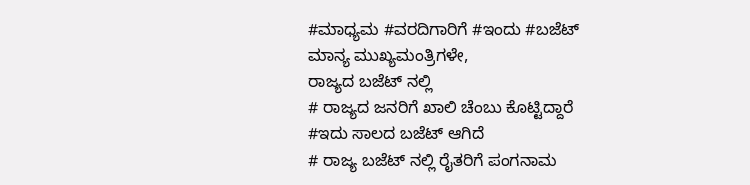#ಮಾಧ್ಯಮ #ವರದಿಗಾರಿಗೆ #ಇಂದು #ಬಜೆಟ್
ಮಾನ್ಯ ಮುಖ್ಯಮಂತ್ರಿಗಳೇ,
ರಾಜ್ಯದ ಬಜೆಟ್ ನಲ್ಲಿ
# ರಾಜ್ಯದ ಜನರಿಗೆ ಖಾಲಿ ಚೆಂಬು ಕೊಟ್ಟಿದ್ದಾರೆ
#ಇದು ಸಾಲದ ಬಜೆಟ್ ಆಗಿದೆ
# ರಾಜ್ಯ ಬಜೆಟ್ ನಲ್ಲಿ ರೈತರಿಗೆ ಪಂಗನಾಮ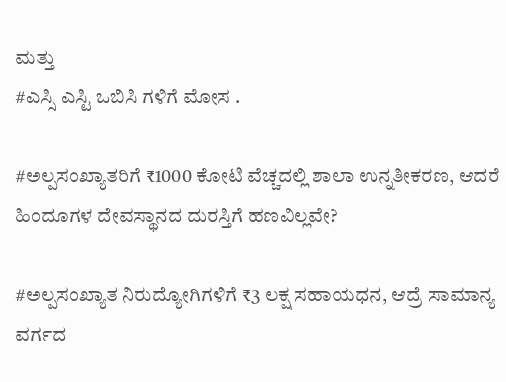ಮತ್ತು
#ಎಸ್ಸಿ ಎಸ್ಟಿ ಒಬಿಸಿ ಗಳಿಗೆ ಮೋಸ .

#ಅಲ್ಪಸಂಖ್ಯಾತರಿಗೆ ₹1000 ಕೋಟಿ ವೆಚ್ಚದಲ್ಲಿ ಶಾಲಾ ಉನ್ನತೀಕರಣ, ಆದರೆ ಹಿಂದೂಗಳ ದೇವಸ್ಥಾನದ ದುರಸ್ತಿಗೆ ಹಣವಿಲ್ಲವೇ?

#ಅಲ್ಪಸಂಖ್ಯಾತ ನಿರುದ್ಯೋಗಿಗಳಿಗೆ ₹3 ಲಕ್ಷ ಸಹಾಯಧನ, ಆದ್ರೆ ಸಾಮಾನ್ಯ ವರ್ಗದ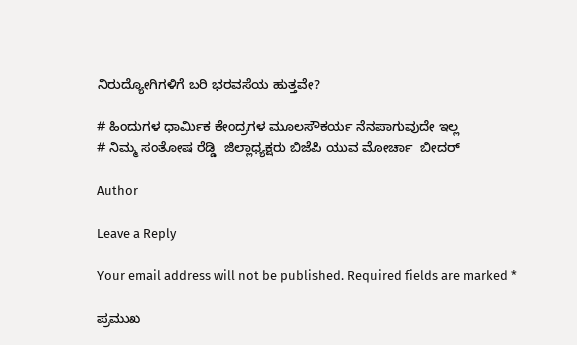ನಿರುದ್ಯೋಗಿಗಳಿಗೆ ಬರಿ ಭರವಸೆಯ ಹುತ್ತವೇ?

# ಹಿಂದುಗಳ ಧಾರ್ಮಿಕ ಕೇಂದ್ರಗಳ ಮೂಲಸೌಕರ್ಯ ನೆನಪಾಗುವುದೇ ಇಲ್ಲ
# ನಿಮ್ಮ ಸಂತೋಷ ರೆಡ್ಡಿ  ಜಿಲ್ಲಾಧ್ಯಕ್ಷರು ಬಿಜೆಪಿ ಯುವ ಮೋರ್ಚಾ  ಬೀದರ್

Author

Leave a Reply

Your email address will not be published. Required fields are marked *

ಪ್ರಮುಖ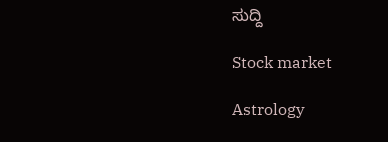ಸುದ್ದಿ

Stock market

Astrology